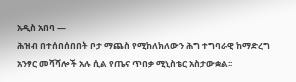አዲስ አበባ —
ሕዝብ በተሰበሰበበት ቦታ ማጨስ የሚከለክለውን ሕግ ተግባራዊ ከማድረግ አንፃር መሻሻሎች አሉ ሲል የጤና ጥበቃ ሚኒስቴር አስታውቋል፡፡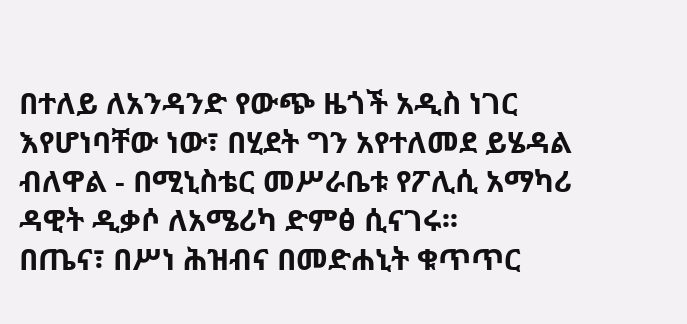በተለይ ለአንዳንድ የውጭ ዜጎች አዲስ ነገር እየሆነባቸው ነው፣ በሂደት ግን አየተለመደ ይሄዳል ብለዋል - በሚኒስቴር መሥራቤቱ የፖሊሲ አማካሪ ዳዊት ዲቃሶ ለአሜሪካ ድምፅ ሲናገሩ፡፡
በጤና፣ በሥነ ሕዝብና በመድሐኒት ቁጥጥር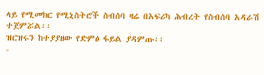ላይ የሚመክር የሚኒስትሮች ስብሰባ ዛሬ በአፍሪካ ሕብረት የስብሰባ አዳራሽ ተጀምሯል፡፡
ዝርዝሩን ከተያያዘው የድምፅ ፋይል ያዳምጡ፡፡
-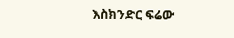እስክንድር ፍሬው